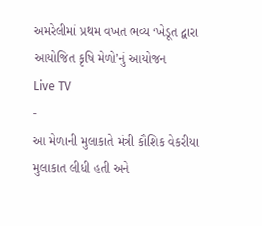અમરેલીમાં પ્રથમ વખત ભવ્ય ‘ખેડૂત દ્વારા આયોજિત કૃષિ મેળો’નું આયોજન
Live TV
-
આ મેળાની મુલાકાતે મંત્રી કૌશિક વેકરીયા મુલાકાત લીધી હતી અને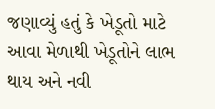જણાવ્યું હતું કે ખેડૂતો માટે આવા મેળાથી ખેડૂતોને લાભ થાય અને નવી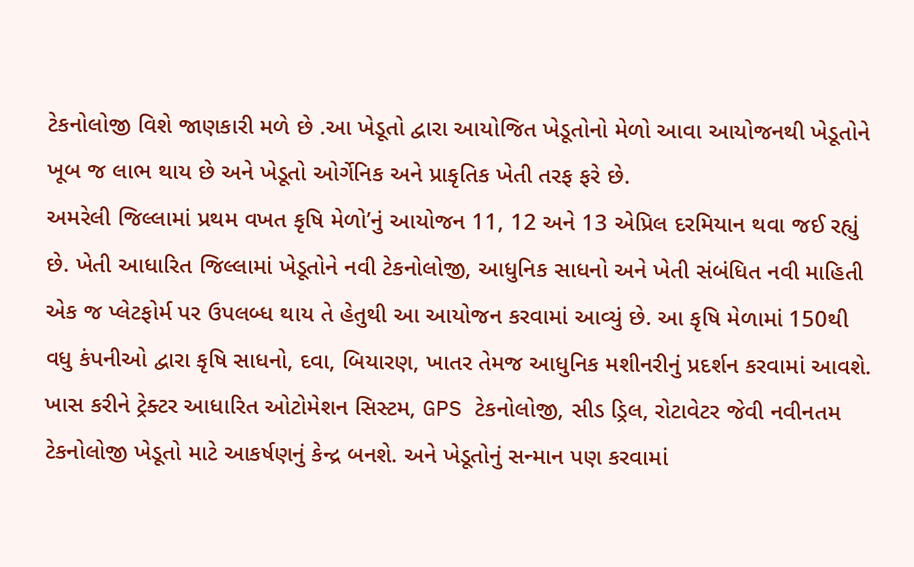ટેકનોલોજી વિશે જાણકારી મળે છે .આ ખેડૂતો દ્વારા આયોજિત ખેડૂતોનો મેળો આવા આયોજનથી ખેડૂતોને ખૂબ જ લાભ થાય છે અને ખેડૂતો ઓર્ગેનિક અને પ્રાકૃતિક ખેતી તરફ ફરે છે.
અમરેલી જિલ્લામાં પ્રથમ વખત કૃષિ મેળો’નું આયોજન 11, 12 અને 13 એપ્રિલ દરમિયાન થવા જઈ રહ્યું છે. ખેતી આધારિત જિલ્લામાં ખેડૂતોને નવી ટેકનોલોજી, આધુનિક સાધનો અને ખેતી સંબંધિત નવી માહિતી એક જ પ્લેટફોર્મ પર ઉપલબ્ધ થાય તે હેતુથી આ આયોજન કરવામાં આવ્યું છે. આ કૃષિ મેળામાં 150થી વધુ કંપનીઓ દ્વારા કૃષિ સાધનો, દવા, બિયારણ, ખાતર તેમજ આધુનિક મશીનરીનું પ્રદર્શન કરવામાં આવશે. ખાસ કરીને ટ્રેક્ટર આધારિત ઓટોમેશન સિસ્ટમ, GPS ટેકનોલોજી, સીડ ડ્રિલ, રોટાવેટર જેવી નવીનતમ ટેકનોલોજી ખેડૂતો માટે આકર્ષણનું કેન્દ્ર બનશે. અને ખેડૂતોનું સન્માન પણ કરવામાં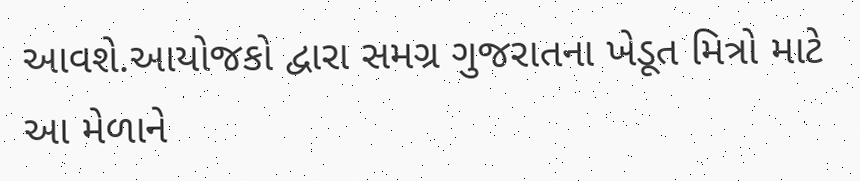આવશે.આયોજકો દ્વારા સમગ્ર ગુજરાતના ખેડૂત મિત્રો માટે આ મેળાને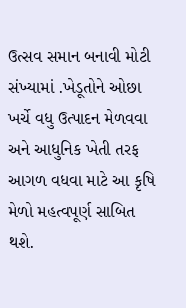ઉત્સવ સમાન બનાવી મોટી સંખ્યામાં .ખેડૂતોને ઓછા ખર્ચે વધુ ઉત્પાદન મેળવવા અને આધુનિક ખેતી તરફ આગળ વધવા માટે આ કૃષિ મેળો મહત્વપૂર્ણ સાબિત થશે.